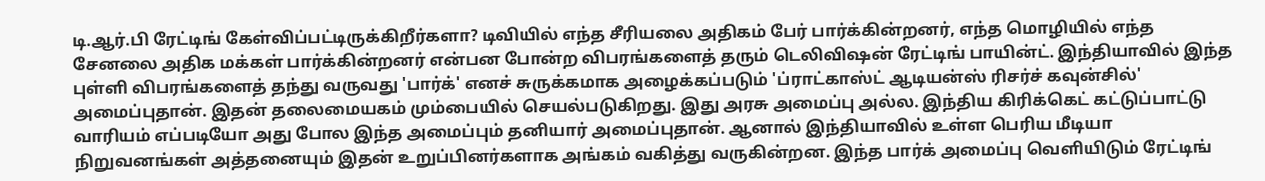டி.ஆர்.பி ரேட்டிங் கேள்விப்பட்டிருக்கிறீர்களா? டிவியில் எந்த சீரியலை அதிகம் பேர் பார்க்கின்றனர், எந்த மொழியில் எந்த சேனலை அதிக மக்கள் பார்க்கின்றனர் என்பன போன்ற விபரங்களைத் தரும் டெலிவிஷன் ரேட்டிங் பாயின்ட். இந்தியாவில் இந்த புள்ளி விபரங்களைத் தந்து வருவது 'பார்க்' எனச் சுருக்கமாக அழைக்கப்படும் 'ப்ராட்காஸ்ட் ஆடியன்ஸ் ரிசர்ச் கவுன்சில்' அமைப்புதான். இதன் தலைமையகம் மும்பையில் செயல்படுகிறது. இது அரசு அமைப்பு அல்ல. இந்திய கிரிக்கெட் கட்டுப்பாட்டு வாரியம் எப்படியோ அது போல இந்த அமைப்பும் தனியார் அமைப்புதான். ஆனால் இந்தியாவில் உள்ள பெரிய மீடியா நிறுவனங்கள் அத்தனையும் இதன் உறுப்பினர்களாக அங்கம் வகித்து வருகின்றன. இந்த பார்க் அமைப்பு வெளியிடும் ரேட்டிங்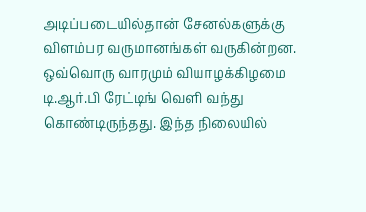அடிப்படையில்தான் சேனல்களுக்கு விளம்பர வருமானங்கள் வருகின்றன. ஒவ்வொரு வாரமும் வியாழக்கிழமை டி.ஆர்.பி ரேட்டிங் வெளி வந்து கொண்டிருந்தது. இந்த நிலையில்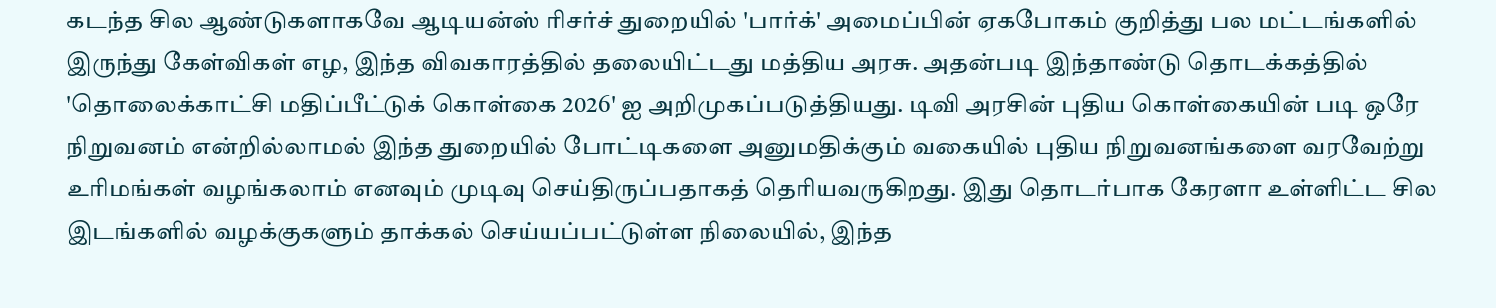கடந்த சில ஆண்டுகளாகவே ஆடியன்ஸ் ரிசர்ச் துறையில் 'பார்க்' அமைப்பின் ஏகபோகம் குறித்து பல மட்டங்களில் இருந்து கேள்விகள் எழ, இந்த விவகாரத்தில் தலையிட்டது மத்திய அரசு. அதன்படி இந்தாண்டு தொடக்கத்தில் 'தொலைக்காட்சி மதிப்பீட்டுக் கொள்கை 2026' ஐ அறிமுகப்படுத்தியது. டிவி அரசின் புதிய கொள்கையின் படி ஒரே நிறுவனம் என்றில்லாமல் இந்த துறையில் போட்டிகளை அனுமதிக்கும் வகையில் புதிய நிறுவனங்களை வரவேற்று உரிமங்கள் வழங்கலாம் எனவும் முடிவு செய்திருப்பதாகத் தெரியவருகிறது. இது தொடர்பாக கேரளா உள்ளிட்ட சில இடங்களில் வழக்குகளும் தாக்கல் செய்யப்பட்டுள்ள நிலையில், இந்த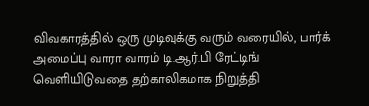விவகாரத்தில் ஒரு முடிவுக்கு வரும் வரையில், பார்க் அமைப்பு வாரா வாரம் டி.ஆர்.பி ரேட்டிங் வெளியிடுவதை தற்காலிகமாக நிறுத்தி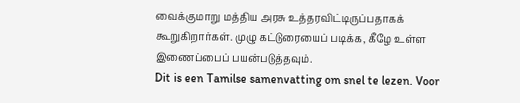வைக்குமாறு மத்திய அரசு உத்தரவிட்டிருப்பதாகக் கூறுகிறார்கள். முழு கட்டுரையைப் படிக்க, கீழே உள்ள இணைப்பைப் பயன்படுத்தவும்.
Dit is een Tamilse samenvatting om snel te lezen. Voor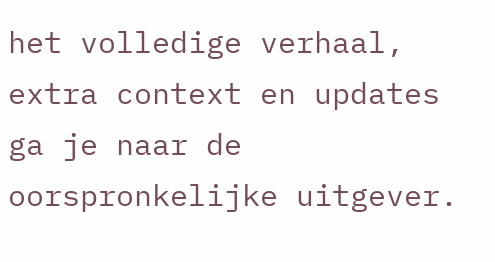het volledige verhaal, extra context en updates ga je naar de oorspronkelijke uitgever.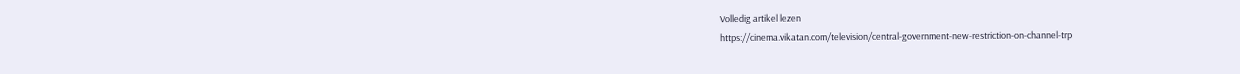Volledig artikel lezen
https://cinema.vikatan.com/television/central-government-new-restriction-on-channel-trp